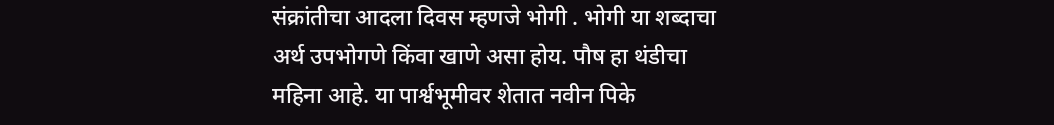संक्रांतीचा आदला दिवस म्हणजे भोगी . भोगी या शब्दाचा अर्थ उपभोगणे किंवा खाणे असा होय. पौष हा थंडीचा महिना आहे. या पार्श्वभूमीवर शेतात नवीन पिके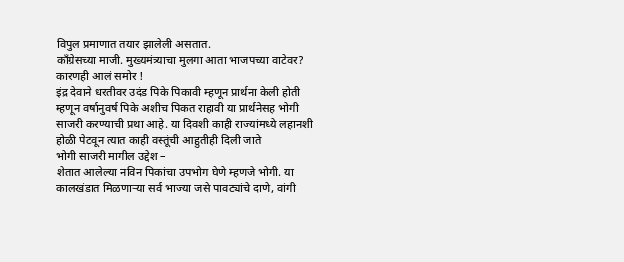विपुल प्रमाणात तयार झालेली असतात.
काँग्रेसच्या माजी. मुख्यमंत्र्याचा मुलगा आता भाजपच्या वाटेवर? कारणही आलं समोर !
इंद्र देवाने धरतीवर उदंड पिके पिकावी म्हणून प्रार्थना केली होती म्हणून वर्षानुवर्ष पिके अशीच पिकत राहावी या प्रार्थनेसह भोगी साजरी करण्याची प्रथा आहे. या दिवशी काही राज्यांमध्ये लहानशी होळी पेटवून त्यात काही वस्तूंची आहुतीही दिली जाते
भोगी साजरी मागील उद्देश –
शेतात आलेल्या नविन पिकांचा उपभोग घेणे म्हणजे भोगी. या कालखंडात मिळणाऱ्या सर्व भाज्या जसे पावट्यांचे दाणे, वांगी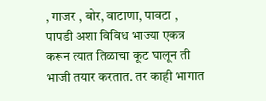, गाजर , बोर, वाटाणा, पावटा , पापडी अशा विविध भाज्या एकत्र करून त्यात तिळाचा कूट घालून ती भाजी तयार करतात. तर काही भागात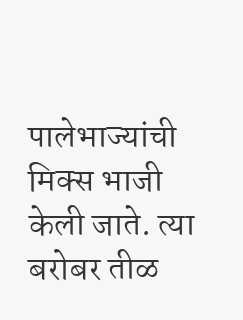पालेभाज्यांची मिक्स भाजी केली जाते. त्या बरोबर तीळ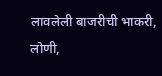लावलेली बाजरीची भाकरी, लोणी,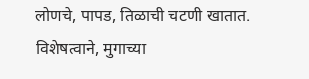लोणचे, पापड, तिळाची चटणी खातात. विशेषत्वाने, मुगाच्या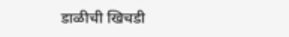डाळीची खिचडी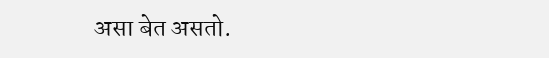असा बेत असतो.